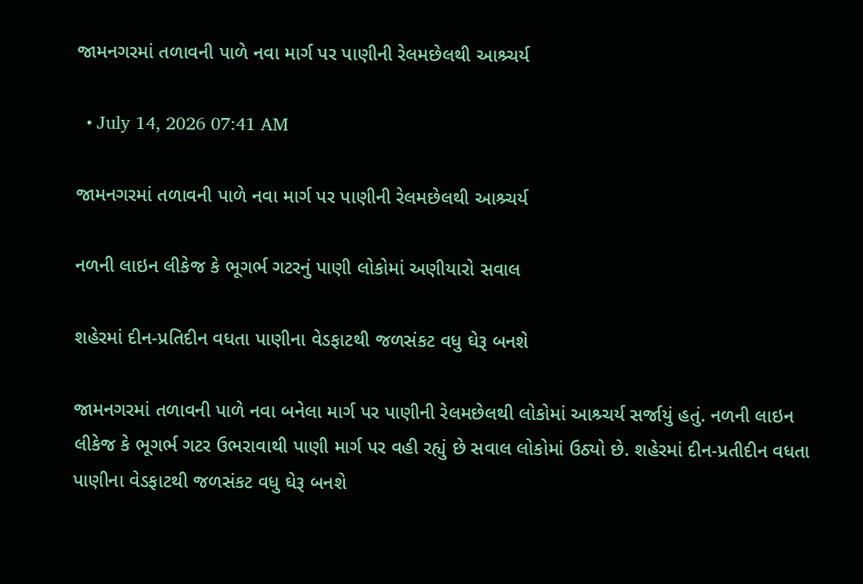જામનગરમાં તળાવની પાળે નવા માર્ગ પર પાણીની રેલમછેલથી આશ્ર્ચર્ય

  • July 14, 2026 07:41 AM

જામનગરમાં તળાવની પાળે નવા માર્ગ પર પાણીની રેલમછેલથી આશ્ર્ચર્ય

નળની લાઇન લીકેજ કે ભૂગર્ભ ગટરનું પાણી લોકોમાં અણીયારો સવાલ

શહેરમાં દીન-પ્રતિદીન વધતા પાણીના વેડફાટથી જળસંકટ વધુ ઘેરૂ બનશે

જામનગરમાં તળાવની પાળે નવા બનેલા માર્ગ પર પાણીની રેલમછેલથી લોકોમાં આશ્ર્ચર્ય સર્જાયું હતું. નળની લાઇન લીકેજ કે ભૂગર્ભ ગટર ઉભરાવાથી પાણી માર્ગ પર વહી રહ્યું છે સવાલ લોકોમાં ઉઠ્યો છે. શહેરમાં દીન-પ્રતીદીન વધતા પાણીના વેડફાટથી જળસંકટ વધુ ઘેરૂ બનશે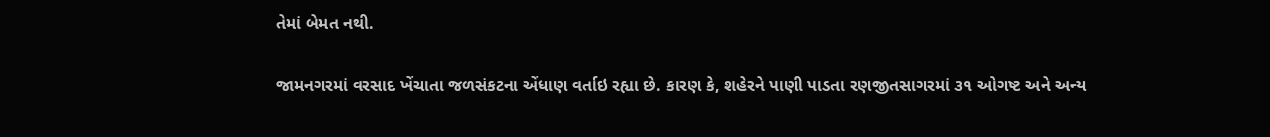તેમાં બેમત નથી.

જામનગરમાં વરસાદ ખેંચાતા જળસંકટના એંધાણ વર્તાઇ રહ્યા છે. કારણ કે, શહેરને પાણી પાડતા રણજીતસાગરમાં ૩૧ ઓગષ્ટ અને અન્ય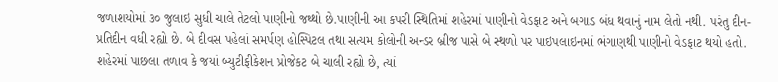જળાશયોમાં ૩૦ જુલાઇ સુધી ચાલે તેટલો પાણીનો જથ્થો છે.પાણીની આ કપરી સ્થિતિમાં શહેરમાં પાણીનો વેડફાટ અને બગાડ બંધ થવાનું નામ લેતો નથી. પરંતુ દીન-પ્રતિદીન વધી રહ્યો છે. બે દીવસ પહેલાં સમર્પણ હોસ્પિટલ તથા સત્યમ કોલોની અન્ડર બ્રીજ પાસે બે સ્થળો પર પાઇપલાઇનમાં ભંગાણથી પાણીનો વેડફાટ થયો હતો. શહેરમાં પાછલા તળાવ કે જયાં બ્યુટીફીકેશન પ્રોજેકટ બે ચાલી રહ્યો છે, ત્યાં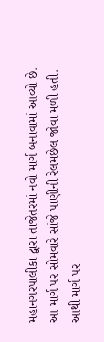મહાનગરપાલીકા દ્વારા તાજેતરમાં નવો માર્ગ બનાવામાં આવ્યો છે. આ માર્ગ પર સોમવારે સાંજે પાણીની રેલમછેલ જોવા મળી હતી. આથી માર્ગ પર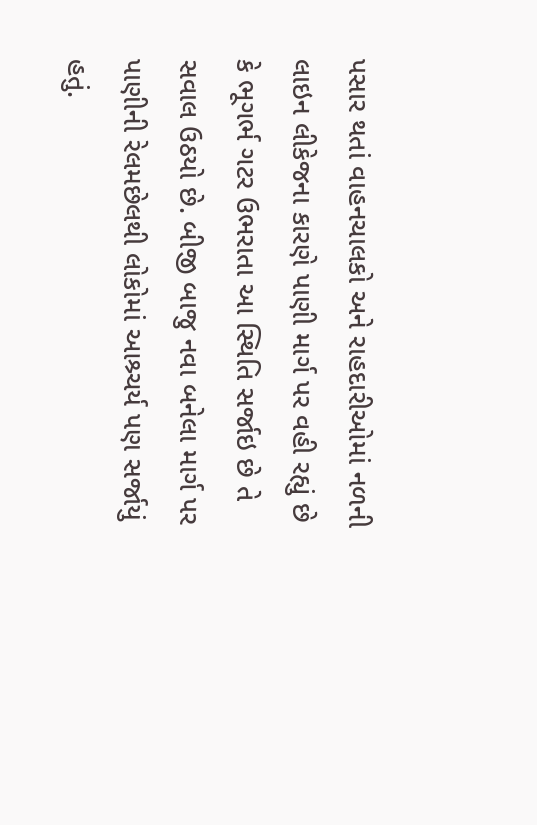પસાર થતાં વાહનચાલકો અને રાહદારીઓમાં નળની લાઇન લીકેજના કારણે પાણી માર્ગ પર વહી રહ્યું છે કે ભૂગર્ભ ગટર ઉભરાતા આ સ્થિતિ સર્જાઇ છે તે સવાલ ઉઠયો છે. બીજી બાજુ નવા બનેલા માર્ગ પર પાણીની રેલમછેલથી લોકોમાં આશ્ર્ચર્ય પણ સર્જાયું હતું.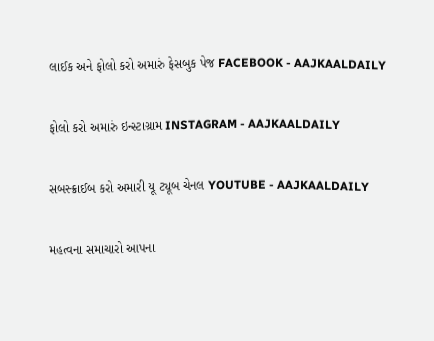લાઈક અને ફોલો કરો અમારું ફેસબુક પેજ FACEBOOK - AAJKAALDAILY


ફોલો કરો અમારું ઇન્સ્ટાગ્રામ INSTAGRAM - AAJKAALDAILY


સબસ્ક્રાઈબ કરો અમારી યૂ ટ્યૂબ ચેનલ YOUTUBE - AAJKAALDAILY


મહત્વના સમાચારો આપના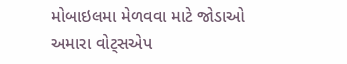મોબાઇલમા મેળવવા માટે જોડાઓ અમારા વોટ્સએપ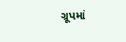ગ્રૂપમાં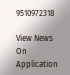9510972318

View News On Application